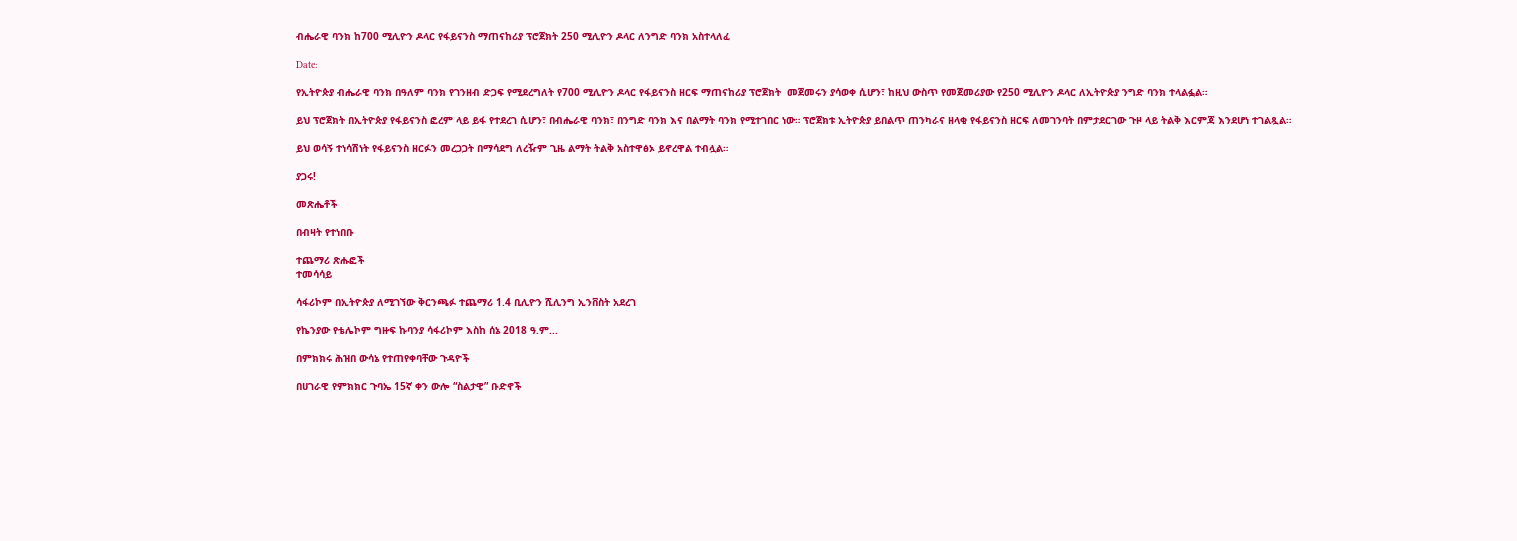ብሔራዊ ባንክ ከ700 ሚሊዮን ዶላር የፋይናንስ ማጠናከሪያ ፕሮጀክት 250 ሚሊዮን ዶላር ለንግድ ባንክ አስተላለፈ

Date:

የኢትዮጵያ ብሔራዊ ባንክ በዓለም ባንክ የገንዘብ ድጋፍ የሚደረግለት የ700 ሚሊዮን ዶላር የፋይናንስ ዘርፍ ማጠናከሪያ ፕሮጀክት  መጀመሩን ያሳወቀ ሲሆን፣ ከዚህ ውስጥ የመጀመሪያው የ250 ሚሊዮን ዶላር ለኢትዮጵያ ንግድ ባንክ ተላልፏል።

ይህ ፕሮጀክት በኢትዮጵያ የፋይናንስ ፎረም ላይ ይፋ የተደረገ ሲሆን፣ በብሔራዊ ባንክ፣ በንግድ ባንክ እና በልማት ባንክ የሚተገበር ነው። ፕሮጀክቱ ኢትዮጵያ ይበልጥ ጠንካራና ዘላቂ የፋይናንስ ዘርፍ ለመገንባት በምታደርገው ጉዞ ላይ ትልቅ እርምጃ እንደሆነ ተገልጿል።

ይህ ወሳኝ ተነሳሽነት የፋይናንስ ዘርፉን መረጋጋት በማሳደግ ለረዥም ጊዜ ልማት ትልቅ አስተዋፅኦ ይኖረዋል ተብሏል።

ያጋሩ!

መጽሔቶች

በብዛት የተነበቡ

ተጨማሪ ጽሑፎች
ተመሳሳይ

ሳፋሪኮም በኢትዮጵያ ለሚገኘው ቅርንጫፉ ተጨማሪ 1.4 ቢሊዮን ሺሊንግ ኢንቨስት አደረገ

የኬንያው የቴሌኮም ግዙፍ ኩባንያ ሳፋሪኮም እስከ ሰኔ 2018 ዓ.ም...

በምክክሩ ሕዝበ ውሳኔ የተጠየቀባቸው ጉዳዮች

በሀገራዊ የምክክር ጉባኤ 15ኛ ቀን ውሎ “ስልታዊ” ቡድኖች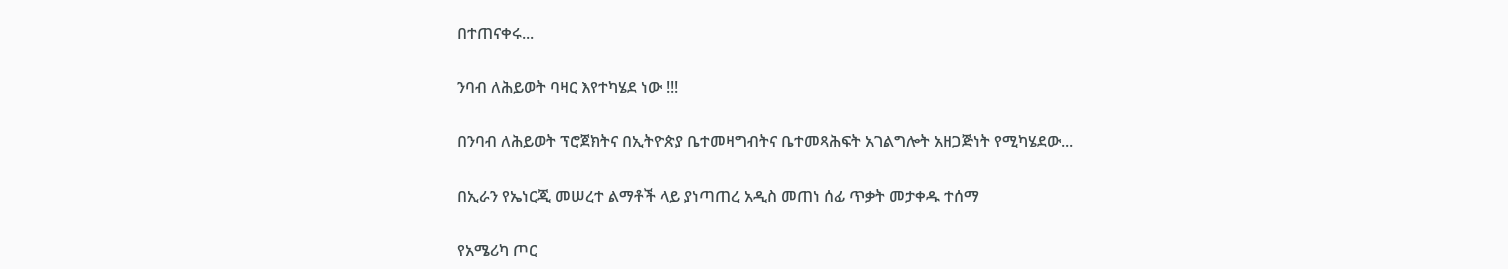በተጠናቀሩ...

ንባብ ለሕይወት ባዛር እየተካሄደ ነው !!!

በንባብ ለሕይወት ፕሮጀክትና በኢትዮጵያ ቤተመዛግብትና ቤተመጻሕፍት አገልግሎት አዘጋጅነት የሚካሄደው...

በኢራን የኤነርጂ መሠረተ ልማቶች ላይ ያነጣጠረ አዲስ መጠነ ሰፊ ጥቃት መታቀዱ ተሰማ

የአሜሪካ ጦር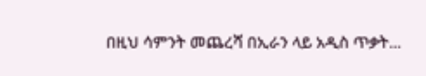በዚህ ሳምንት መጨረሻ በኢራን ላይ አዲስ ጥቃት...